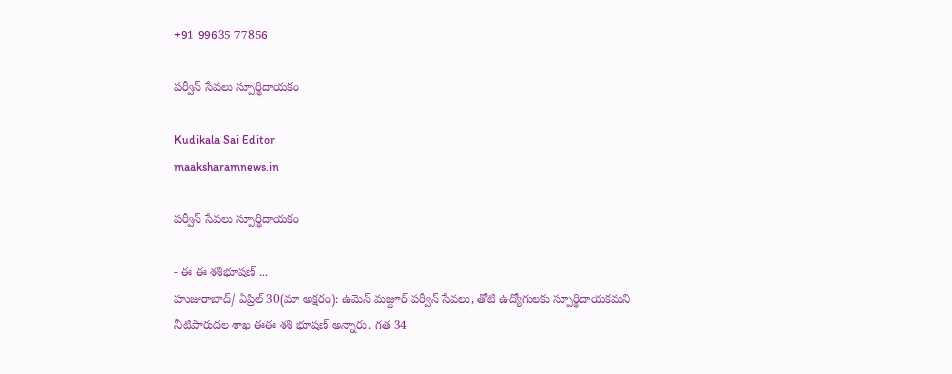+91 99635 77856

పర్వీన్ సేవలు స్పూర్థిదాయకం

Kudikala Sai Editor
maaksharamnews.in

పర్వీన్ సేవలు స్పూర్థిదాయకం

- ఈ ఈ శశిభూషణ్ ...
హుజురాబాద్/ ఏప్రిల్ 30(మా అక్షరం): ఉమెన్ మజ్దూర్ పర్వీన్ సేవలు, తోటి ఉద్యోగులకు స్పూర్థిదాయకమని నీటిపారుదల శాఖ ఈఈ శశి భూషణ్ అన్నారు. గత 34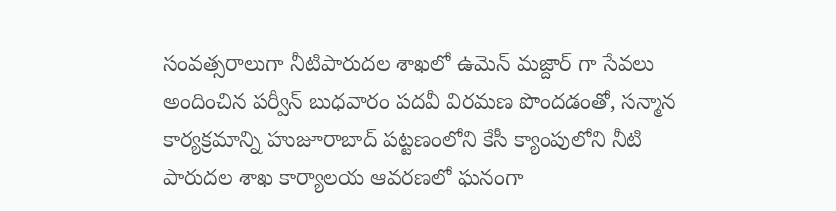సంవత్సరాలుగా నీటిపారుదల శాఖలో ఉమెన్ మజ్దార్ గా సేవలు అందించిన పర్వీన్ బుధవారం పదవీ విరమణ పొందడంతో, సన్మాన కార్యక్రమాన్ని హుజూరాబాద్ పట్టణంలోని కేసీ క్యాంపులోని నీటి పారుదల శాఖ కార్యాలయ ఆవరణలో ఘనంగా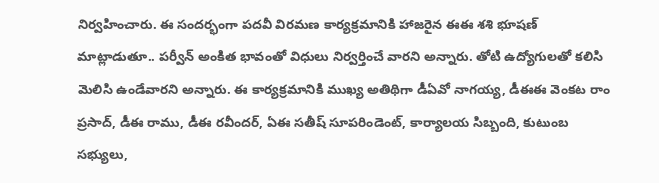నిర్వహించారు. ఈ సందర్భంగా పదవీ విరమణ కార్యక్రమానికి హాజరైన ఈఈ శశి భూషణ్ మాట్లాడుతూ.. పర్వీన్ అంకిత భావంతో విధులు నిర్వర్తించే వారని అన్నారు. తోటి ఉద్యోగులతో కలిసి మెలిసి ఉండేవారని అన్నారు. ఈ కార్యక్రమానికి ముఖ్య అతిథిగా డీఏవో నాగయ్య, డీఈఈ వెంకట రాం ప్రసాద్, డీఈ రాము, డీఈ రవీందర్, ఏఈ సతీష్ సూపరిండెంట్, కార్యాలయ సిబ్బంది, కుటుంబ సభ్యులు,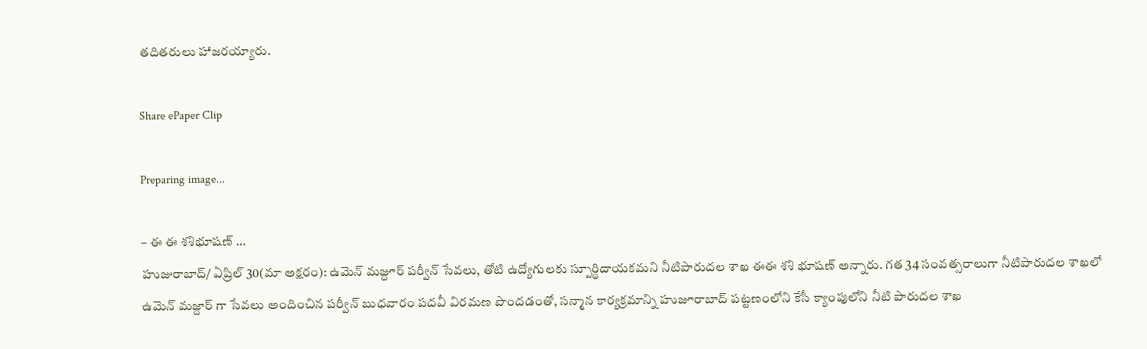తదితరులు హాజరయ్యారు.

Share ePaper Clip

Preparing image...

– ఈ ఈ శశిభూషణ్ …
హుజురాబాద్/ ఏప్రిల్ 30(మా అక్షరం): ఉమెన్ మజ్దూర్ పర్వీన్ సేవలు, తోటి ఉద్యోగులకు స్పూర్థిదాయకమని నీటిపారుదల శాఖ ఈఈ శశి భూషణ్ అన్నారు. గత 34 సంవత్సరాలుగా నీటిపారుదల శాఖలో ఉమెన్ మజ్దార్ గా సేవలు అందించిన పర్వీన్ బుధవారం పదవీ విరమణ పొందడంతో, సన్మాన కార్యక్రమాన్ని హుజూరాబాద్ పట్టణంలోని కేసీ క్యాంపులోని నీటి పారుదల శాఖ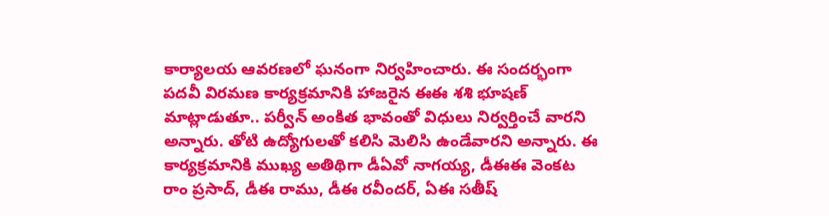కార్యాలయ ఆవరణలో ఘనంగా నిర్వహించారు. ఈ సందర్భంగా పదవీ విరమణ కార్యక్రమానికి హాజరైన ఈఈ శశి భూషణ్ మాట్లాడుతూ.. పర్వీన్ అంకిత భావంతో విధులు నిర్వర్తించే వారని అన్నారు. తోటి ఉద్యోగులతో కలిసి మెలిసి ఉండేవారని అన్నారు. ఈ కార్యక్రమానికి ముఖ్య అతిథిగా డీఏవో నాగయ్య, డీఈఈ వెంకట రాం ప్రసాద్, డీఈ రాము, డీఈ రవీందర్, ఏఈ సతీష్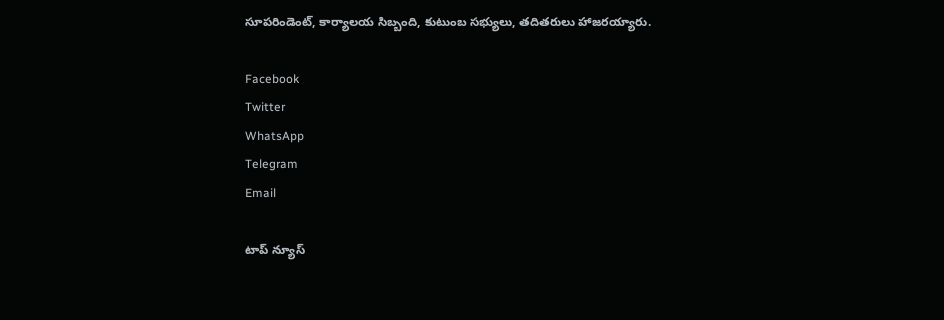సూపరిండెంట్, కార్యాలయ సిబ్బంది, కుటుంబ సభ్యులు, తదితరులు హాజరయ్యారు.

Facebook
Twitter
WhatsApp
Telegram
Email

టాప్ న్యూస్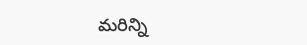మరిన్ని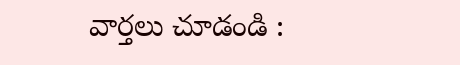వార్తలు చూడండి :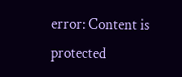error: Content is protected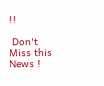!!

 Don't Miss this News !